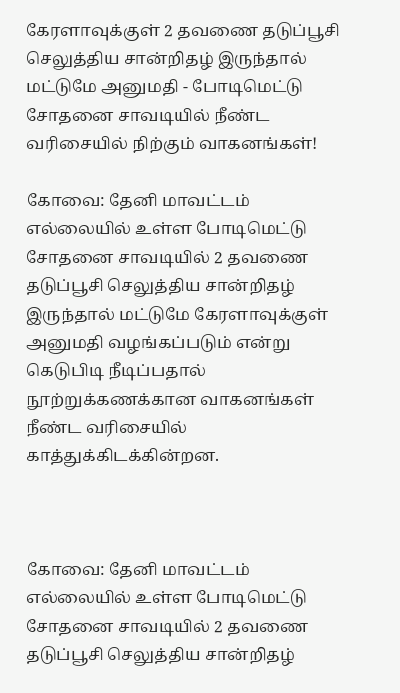கேரளாவுக்குள் 2 தவணை தடுப்பூசி செலுத்திய சான்றிதழ் இருந்தால் மட்டுமே அனுமதி - போடிமெட்டு சோதனை சாவடியில் நீண்ட வரிசையில் நிற்கும் வாகனங்கள்!

கோவை: தேனி மாவட்டம் எல்லையில் உள்ள போடிமெட்டு சோதனை சாவடியில் 2 தவணை தடுப்பூசி செலுத்திய சான்றிதழ் இருந்தால் மட்டுமே கேரளாவுக்குள் அனுமதி வழங்கப்படும் என்று கெடுபிடி நீடிப்பதால் நூற்றுக்கணக்கான வாகனங்கள் நீண்ட வரிசையில் காத்துக்கிடக்கின்றன.



கோவை: தேனி மாவட்டம் எல்லையில் உள்ள போடிமெட்டு சோதனை சாவடியில் 2 தவணை தடுப்பூசி செலுத்திய சான்றிதழ்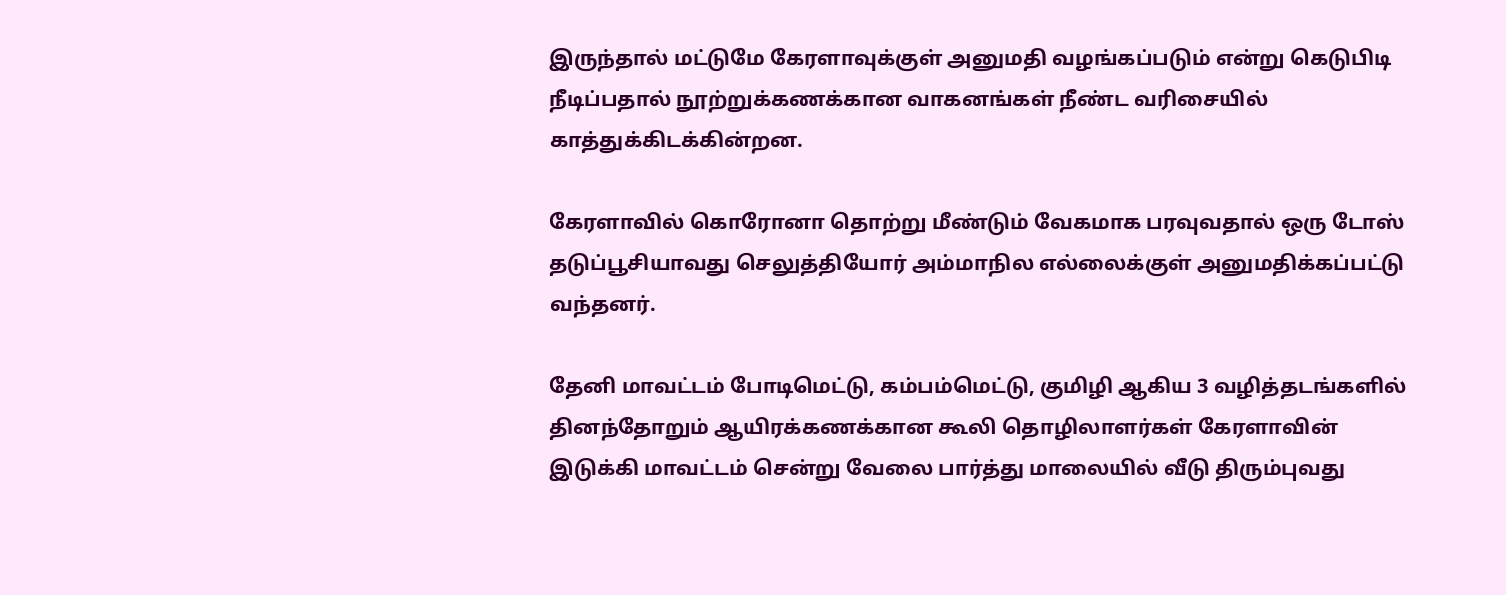இருந்தால் மட்டுமே கேரளாவுக்குள் அனுமதி வழங்கப்படும் என்று கெடுபிடி நீடிப்பதால் நூற்றுக்கணக்கான வாகனங்கள் நீண்ட வரிசையில் காத்துக்கிடக்கின்றன.

கேரளாவில் கொரோனா தொற்று மீண்டும் வேகமாக பரவுவதால் ஒரு டோஸ் தடுப்பூசியாவது செலுத்தியோர் அம்மாநில எல்லைக்குள் அனுமதிக்கப்பட்டு வந்தனர்.

தேனி மாவட்டம் போடிமெட்டு, கம்பம்மெட்டு, குமிழி ஆகிய 3 வழித்தடங்களில் தினந்தோறும் ஆயிரக்கணக்கான கூலி தொழிலாளர்கள் கேரளாவின் இடுக்கி மாவட்டம் சென்று வேலை பார்த்து மாலையில் வீடு திரும்புவது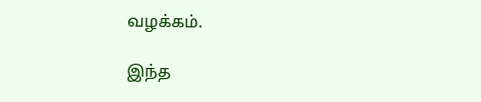வழக்கம்.

இந்த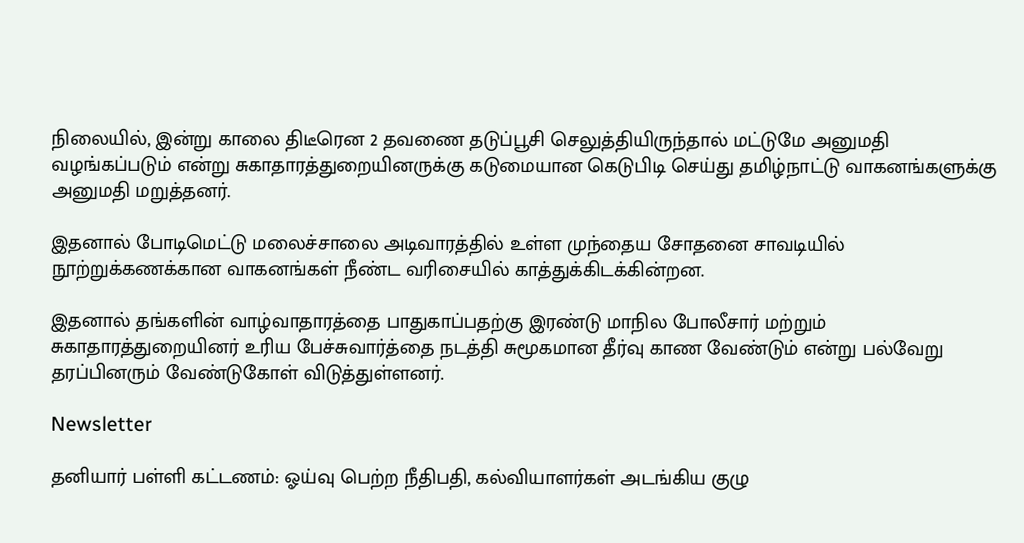நிலையில், இன்று காலை திடீரென 2 தவணை தடுப்பூசி செலுத்தியிருந்தால் மட்டுமே அனுமதி வழங்கப்படும் என்று சுகாதாரத்துறையினருக்கு கடுமையான கெடுபிடி செய்து தமிழ்நாட்டு வாகனங்களுக்கு அனுமதி மறுத்தனர்.

இதனால் போடிமெட்டு மலைச்சாலை அடிவாரத்தில் உள்ள முந்தைய சோதனை சாவடியில் நூற்றுக்கணக்கான வாகனங்கள் நீண்ட வரிசையில் காத்துக்கிடக்கின்றன.

இதனால் தங்களின் வாழ்வாதாரத்தை பாதுகாப்பதற்கு இரண்டு மாநில போலீசார் மற்றும் சுகாதாரத்துறையினர் உரிய பேச்சுவார்த்தை நடத்தி சுமூகமான தீர்வு காண வேண்டும் என்று பல்வேறு தரப்பினரும் வேண்டுகோள் விடுத்துள்ளனர்.

Newsletter

தனியார் பள்ளி கட்டணம்: ஓய்வு பெற்ற நீதிபதி, கல்வியாளர்கள் அடங்கிய குழு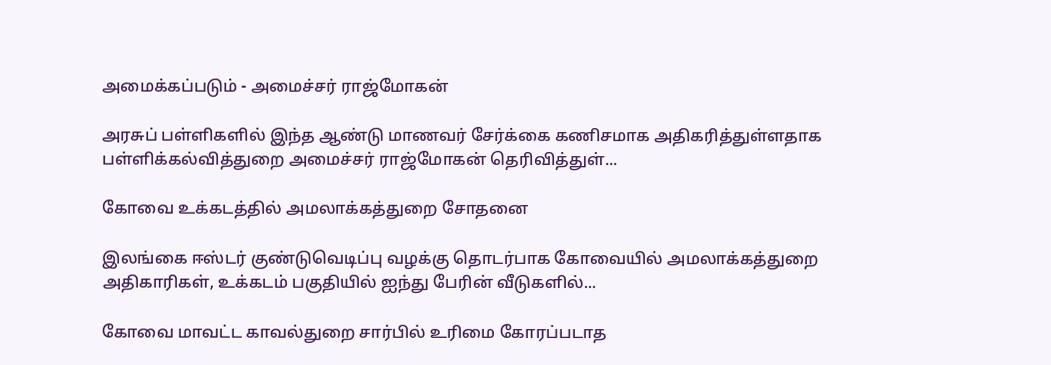அமைக்கப்படும் - அமைச்சர் ராஜ்மோகன்

அரசுப் பள்ளிகளில் இந்த ஆண்டு மாணவர் சேர்க்கை கணிசமாக அதிகரித்துள்ளதாக பள்ளிக்கல்வித்துறை அமைச்சர் ராஜ்மோகன் தெரிவித்துள்...

கோவை உக்கடத்தில் அமலாக்கத்துறை சோதனை

இலங்கை ஈஸ்டர் குண்டுவெடிப்பு வழக்கு தொடர்பாக கோவையில் அமலாக்கத்துறை அதிகாரிகள், உக்கடம் பகுதியில் ஐந்து பேரின் வீடுகளில்...

கோவை மாவட்ட காவல்துறை சார்பில் உரிமை கோரப்படாத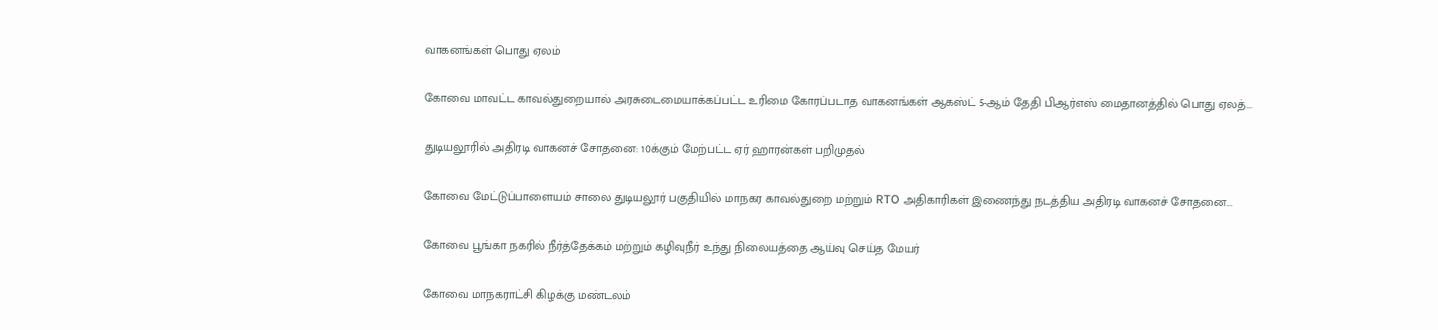வாகனங்கள் பொது ஏலம்

கோவை மாவட்ட காவல்துறையால் அரசுடைமையாக்கப்பட்ட உரிமை கோரப்படாத வாகனங்கள் ஆகஸ்ட் 5-ஆம் தேதி பிஆர்எஸ் மைதானத்தில் பொது ஏலத்...

துடியலூரில் அதிரடி வாகனச் சோதனை: 10க்கும் மேற்பட்ட ஏர் ஹாரன்கள் பறிமுதல்

கோவை மேட்டுப்பாளையம் சாலை துடியலூர் பகுதியில் மாநகர காவல்துறை மற்றும் RTO அதிகாரிகள் இணைந்து நடத்திய அதிரடி வாகனச் சோதனை...

கோவை பூங்கா நகரில் நீர்த்தேக்கம் மற்றும் கழிவுநீர் உந்து நிலையத்தை ஆய்வு செய்த மேயர்

கோவை மாநகராட்சி கிழக்கு மண்டலம்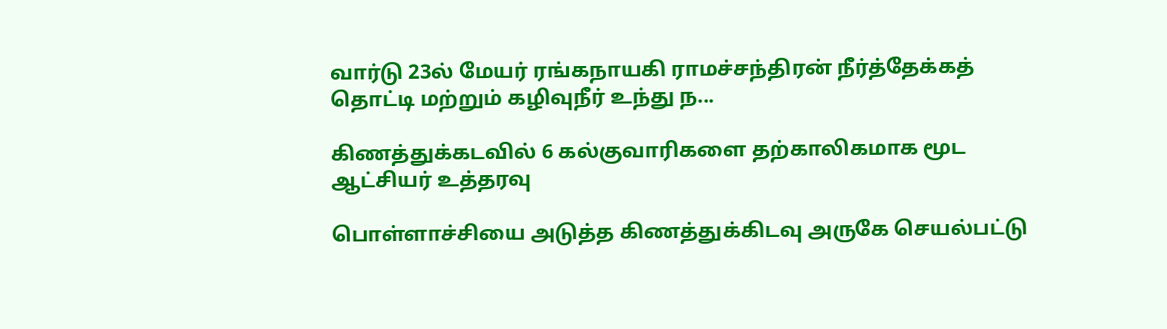வார்டு 23ல் மேயர் ரங்கநாயகி ராமச்சந்திரன் நீர்த்தேக்கத் தொட்டி மற்றும் கழிவுநீர் உந்து ந...

கிணத்துக்கடவில் 6 கல்குவாரிகளை தற்காலிகமாக மூட ஆட்சியர் உத்தரவு

பொள்ளாச்சியை அடுத்த கிணத்துக்கிடவு அருகே செயல்பட்டு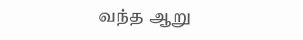வந்த ஆறு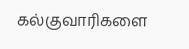கல்குவாரிகளை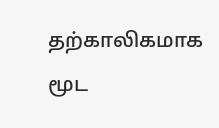தற்காலிகமாக மூட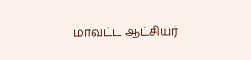மாவட்ட ஆட்சியர்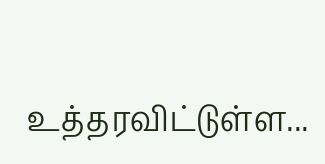உத்தரவிட்டுள்ள...